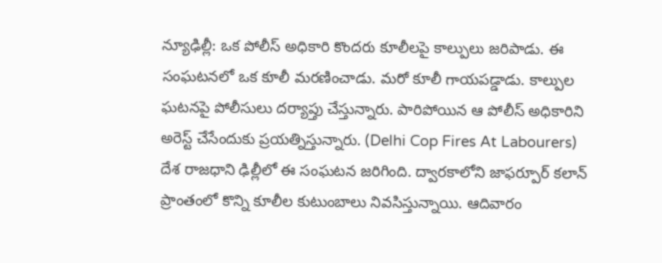న్యూఢిల్లీ: ఒక పోలీస్ అధికారి కొందరు కూలీలపై కాల్పులు జరిపాడు. ఈ సంఘటనలో ఒక కూలీ మరణించాడు. మరో కూలీ గాయపడ్డాడు. కాల్పుల ఘటనపై పోలీసులు దర్యాప్తు చేస్తున్నారు. పారిపోయిన ఆ పోలీస్ అధికారిని అరెస్ట్ చేసేందుకు ప్రయత్నిస్తున్నారు. (Delhi Cop Fires At Labourers) దేశ రాజధాని ఢిల్లీలో ఈ సంఘటన జరిగింది. ద్వారకాలోని జాఫర్పూర్ కలాన్ ప్రాంతంలో కొన్ని కూలీల కుటుంబాలు నివసిస్తున్నాయి. ఆదివారం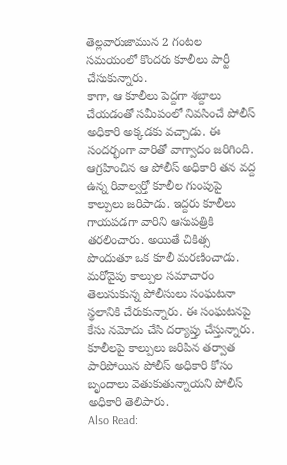తెల్లవారుజామున 2 గంటల సమయంలో కొందరు కూలీలు పార్టీ చేసుకున్నారు.
కాగా, ఆ కూలీలు పెద్దగా శబ్దాలు చేయడంతో సమీపంలో నివసించే పోలీస్ అధికారి అక్కడకు వచ్చాడు. ఈ సందర్భంగా వారితో వాగ్వాదం జరిగింది. ఆగ్రహించిన ఆ పోలీస్ అధికారి తన వద్ద ఉన్న రివాల్వర్తో కూలీల గుంపుపై కాల్పులు జరిపాడు. ఇద్దరు కూలీలు గాయపడగా వారిని ఆసుపత్రికి తరలించారు. అయితే చికిత్స పొందుతూ ఒక కూలీ మరణించాడు.
మరోవైపు కాల్పుల సమాచారం తెలుసుకున్న పోలీసులు సంఘటనా స్థలానికి చేరుకున్నారు. ఈ సంఘటనపై కేసు నమోదు చేసి దర్యాప్తు చేస్తున్నారు. కూలీలపై కాల్పులు జరిపిన తర్వాత పారిపోయిన పోలీస్ అధికారి కోసం బృందాలు వెతుకుతున్నాయని పోలీస్ అధికారి తెలిపారు.
Also Read: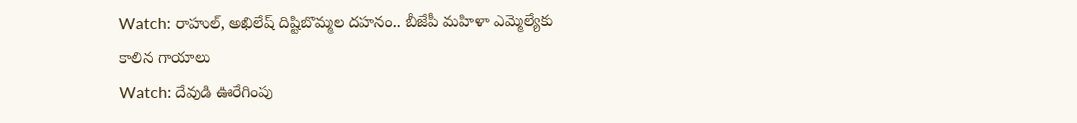Watch: రాహుల్, అఖిలేష్ దిష్టిబొమ్మల దహనం.. బీజేపీ మహిళా ఎమ్మెల్యేకు కాలిన గాయాలు
Watch: దేవుడి ఊరేగింపు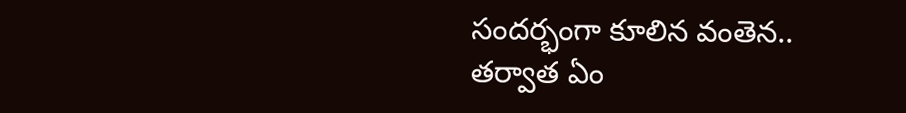సందర్భంగా కూలిన వంతెన.. తర్వాత ఏం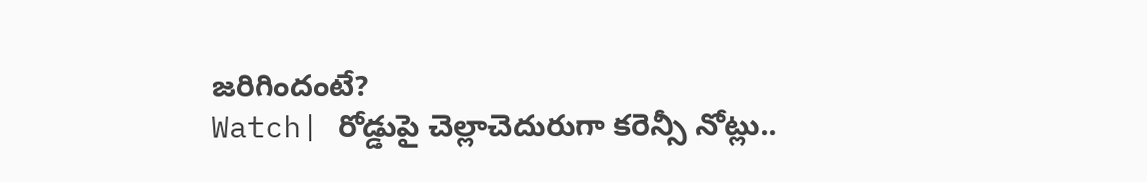జరిగిందంటే?
Watch| రోడ్డుపై చెల్లాచెదురుగా కరెన్సీ నోట్లు..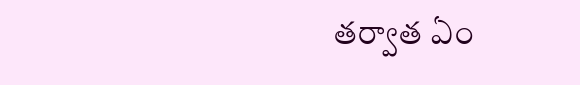తర్వాత ఏం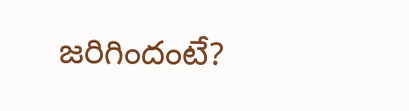జరిగిందంటే?